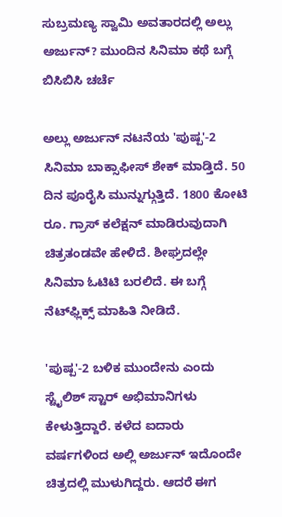ಸುಬ್ರಮಣ್ಯ ಸ್ವಾಮಿ ಅವತಾರದಲ್ಲಿ ಅಲ್ಲು ಅರ್ಜುನ್? ಮುಂದಿನ ಸಿನಿಮಾ ಕಥೆ ಬಗ್ಗೆ ಬಿಸಿಬಿಸಿ ಚರ್ಚೆ

ಅಲ್ಲು ಅರ್ಜುನ್ ನಟನೆಯ 'ಪುಷ್ಪ'-2 ಸಿನಿಮಾ ಬಾಕ್ಸಾಫೀಸ್ ಶೇಕ್ ಮಾಡ್ತಿದೆ. 50 ದಿನ ಪೂರೈಸಿ ಮುನ್ನುಗ್ಗುತ್ತಿದೆ. 1800 ಕೋಟಿ ರೂ. ಗ್ರಾಸ್ ಕಲೆಕ್ಷನ್ ಮಾಡಿರುವುದಾಗಿ ಚಿತ್ರತಂಡವೇ ಹೇಳಿದೆ. ಶೀಘ್ರದಲ್ಲೇ ಸಿನಿಮಾ ಓಟಿಟಿ ಬರಲಿದೆ. ಈ ಬಗ್ಗೆ ನೆಟ್‌ಫ್ಲಿಕ್ಸ್ ಮಾಹಿತಿ ನೀಡಿದೆ.

'ಪುಷ್ಪ'-2 ಬಳಿಕ ಮುಂದೇನು ಎಂದು ಸ್ಟೈಲಿಶ್ ಸ್ಟಾರ್ ಅಭಿಮಾನಿಗಳು ಕೇಳುತ್ತಿದ್ದಾರೆ. ಕಳೆದ ಐದಾರು ವರ್ಷಗಳಿಂದ ಅಲ್ಲಿ ಅರ್ಜುನ್ ಇದೊಂದೇ ಚಿತ್ರದಲ್ಲಿ ಮುಳುಗಿದ್ದರು. ಆದರೆ ಈಗ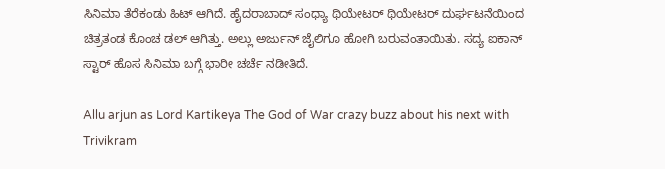ಸಿನಿಮಾ ತೆರೆಕಂಡು ಹಿಟ್ ಆಗಿದೆ. ಹೈದರಾಬಾದ್ ಸಂಧ್ಯಾ ಥಿಯೇಟರ್ ಥಿಯೇಟರ್ ದುರ್ಘಟನೆಯಿಂದ ಚಿತ್ರತಂಡ ಕೊಂಚ ಡಲ್ ಆಗಿತ್ತು. ಅಲ್ಲು ಅರ್ಜುನ್ ಜೈಲಿಗೂ ಹೋಗಿ ಬರುವಂತಾಯಿತು. ಸದ್ಯ ಐಕಾನ್ ಸ್ಟಾರ್ ಹೊಸ ಸಿನಿಮಾ ಬಗ್ಗೆ ಭಾರೀ ಚರ್ಚೆ ನಡೀತಿದೆ.

Allu arjun as Lord Kartikeya The God of War crazy buzz about his next with Trivikram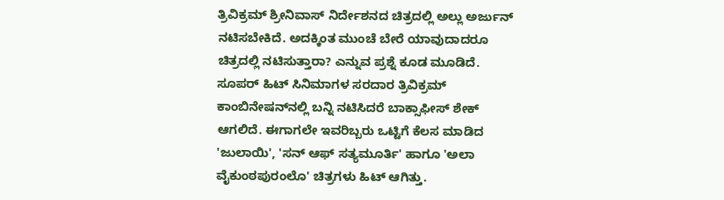ತ್ರಿವಿಕ್ರಮ್ ಶ್ರೀನಿವಾಸ್ ನಿರ್ದೇಶನದ ಚಿತ್ರದಲ್ಲಿ ಅಲ್ಲು ಅರ್ಜುನ್ ನಟಿಸಬೇಕಿದೆ. ಅದಕ್ಕಿಂತ ಮುಂಚೆ ಬೇರೆ ಯಾವುದಾದರೂ ಚಿತ್ರದಲ್ಲಿ ನಟಿಸುತ್ತಾರಾ? ಎನ್ನುವ ಪ್ರಶ್ನೆ ಕೂಡ ಮೂಡಿದೆ. ಸೂಪರ್ ಹಿಟ್ ಸಿನಿಮಾಗಳ ಸರದಾರ ತ್ರಿವಿಕ್ರಮ್ ಕಾಂಬಿನೇಷನ್‌ನಲ್ಲಿ ಬನ್ನಿ ನಟಿಸಿದರೆ ಬಾಕ್ಸಾಫೀಸ್ ಶೇಕ್ ಆಗಲಿದೆ. ಈಗಾಗಲೇ ಇವರಿಬ್ಬರು ಒಟ್ಟಿಗೆ ಕೆಲಸ ಮಾಡಿದ 'ಜುಲಾಯಿ', 'ಸನ್ ಆಫ್ ಸತ್ಯಮೂರ್ತಿ' ಹಾಗೂ 'ಅಲಾ ವೈಕುಂಠಪುರಂಲೊ' ಚಿತ್ರಗಳು ಹಿಟ್ ಆಗಿತ್ತು.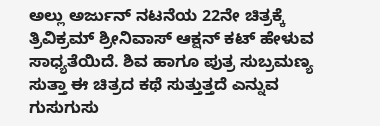ಅಲ್ಲು ಅರ್ಜುನ್ ನಟನೆಯ 22ನೇ ಚಿತ್ರಕ್ಕೆ ತ್ರಿವಿಕ್ರಮ್ ಶ್ರೀನಿವಾಸ್ ಆಕ್ಷನ್ ಕಟ್ ಹೇಳುವ ಸಾಧ್ಯತೆಯಿದೆ. ಶಿವ ಹಾಗೂ ಪುತ್ರ ಸುಬ್ರಮಣ್ಯ ಸುತ್ತಾ ಈ ಚಿತ್ರದ ಕಥೆ ಸುತ್ತುತ್ತದೆ ಎನ್ನುವ ಗುಸುಗುಸು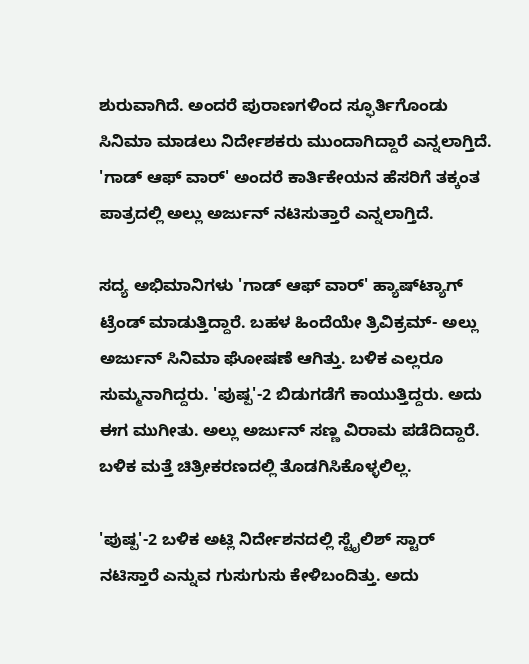ಶುರುವಾಗಿದೆ. ಅಂದರೆ ಪುರಾಣಗಳಿಂದ ಸ್ಫೂರ್ತಿಗೊಂಡು ಸಿನಿಮಾ ಮಾಡಲು ನಿರ್ದೇಶಕರು ಮುಂದಾಗಿದ್ದಾರೆ ಎನ್ನಲಾಗ್ತಿದೆ. 'ಗಾಡ್ ಆಫ್ ವಾರ್' ಅಂದರೆ ಕಾರ್ತಿಕೇಯನ ಹೆಸರಿಗೆ ತಕ್ಕಂತ ಪಾತ್ರದಲ್ಲಿ ಅಲ್ಲು ಅರ್ಜುನ್ ನಟಿಸುತ್ತಾರೆ ಎನ್ನಲಾಗ್ತಿದೆ.

ಸದ್ಯ ಅಭಿಮಾನಿಗಳು 'ಗಾಡ್ ಆಫ್ ವಾರ್' ಹ್ಯಾಷ್‌ಟ್ಯಾಗ್ ಟ್ರೆಂಡ್ ಮಾಡುತ್ತಿದ್ದಾರೆ. ಬಹಳ ಹಿಂದೆಯೇ ತ್ರಿವಿಕ್ರಮ್- ಅಲ್ಲು ಅರ್ಜುನ್ ಸಿನಿಮಾ ಘೋಷಣೆ ಆಗಿತ್ತು. ಬಳಿಕ ಎಲ್ಲರೂ ಸುಮ್ಮನಾಗಿದ್ದರು. 'ಪುಷ್ಪ'-2 ಬಿಡುಗಡೆಗೆ ಕಾಯುತ್ತಿದ್ದರು. ಅದು ಈಗ ಮುಗೀತು. ಅಲ್ಲು ಅರ್ಜುನ್ ಸಣ್ಣ ವಿರಾಮ ಪಡೆದಿದ್ದಾರೆ. ಬಳಿಕ ಮತ್ತೆ ಚಿತ್ರೀಕರಣದಲ್ಲಿ ತೊಡಗಿಸಿಕೊಳ್ಳಲಿಲ್ಲ.

'ಪುಷ್ಪ'-2 ಬಳಿಕ ಅಟ್ಲಿ ನಿರ್ದೇಶನದಲ್ಲಿ ಸ್ಟೈಲಿಶ್ ಸ್ಟಾರ್ ನಟಿಸ್ತಾರೆ ಎನ್ನುವ ಗುಸುಗುಸು ಕೇಳಿಬಂದಿತ್ತು. ಅದು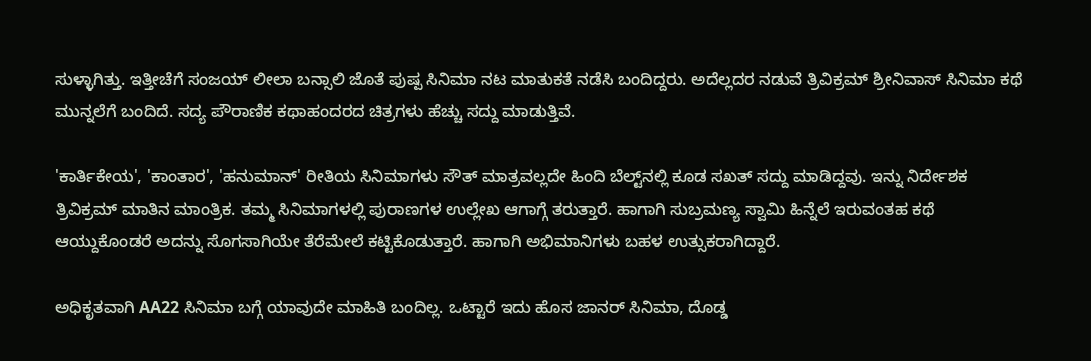ಸುಳ್ಳಾಗಿತ್ತು. ಇತ್ತೀಚೆಗೆ ಸಂಜಯ್ ಲೀಲಾ ಬನ್ಸಾಲಿ ಜೊತೆ ಪುಷ್ಪ ಸಿನಿಮಾ ನಟ ಮಾತುಕತೆ ನಡೆಸಿ ಬಂದಿದ್ದರು. ಅದೆಲ್ಲದರ ನಡುವೆ ತ್ರಿವಿಕ್ರಮ್ ಶ್ರೀನಿವಾಸ್ ಸಿನಿಮಾ ಕಥೆ ಮುನ್ನಲೆಗೆ ಬಂದಿದೆ. ಸದ್ಯ ಪೌರಾಣಿಕ ಕಥಾಹಂದರದ ಚಿತ್ರಗಳು ಹೆಚ್ಚು ಸದ್ದು ಮಾಡುತ್ತಿವೆ.

'ಕಾರ್ತಿಕೇಯ', 'ಕಾಂತಾರ', 'ಹನುಮಾನ್' ರೀತಿಯ ಸಿನಿಮಾಗಳು ಸೌತ್ ಮಾತ್ರವಲ್ಲದೇ ಹಿಂದಿ ಬೆಲ್ಟ್‌ನಲ್ಲಿ ಕೂಡ ಸಖತ್ ಸದ್ದು ಮಾಡಿದ್ದವು. ಇನ್ನು ನಿರ್ದೇಶಕ ತ್ರಿವಿಕ್ರಮ್ ಮಾತಿನ ಮಾಂತ್ರಿಕ. ತಮ್ಮ ಸಿನಿಮಾಗಳಲ್ಲಿ ಪುರಾಣಗಳ ಉಲ್ಲೇಖ ಆಗಾಗ್ಗೆ ತರುತ್ತಾರೆ. ಹಾಗಾಗಿ ಸುಬ್ರಮಣ್ಯ ಸ್ವಾಮಿ ಹಿನ್ನೆಲೆ ಇರುವಂತಹ ಕಥೆ ಆಯ್ದುಕೊಂಡರೆ ಅದನ್ನು ಸೊಗಸಾಗಿಯೇ ತೆರೆಮೇಲೆ ಕಟ್ಟಿಕೊಡುತ್ತಾರೆ. ಹಾಗಾಗಿ ಅಭಿಮಾನಿಗಳು ಬಹಳ ಉತ್ಸುಕರಾಗಿದ್ದಾರೆ.

ಅಧಿಕೃತವಾಗಿ AA22 ಸಿನಿಮಾ ಬಗ್ಗೆ ಯಾವುದೇ ಮಾಹಿತಿ ಬಂದಿಲ್ಲ. ಒಟ್ಟಾರೆ ಇದು ಹೊಸ ಜಾನರ್ ಸಿನಿಮಾ, ದೊಡ್ಡ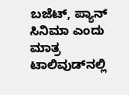ಬಜೆಟ್, ಪ್ಯಾನ್ ಸಿನಿಮಾ ಎಂದು ಮಾತ್ರ ಟಾಲಿವುಡ್‌ನಲ್ಲಿ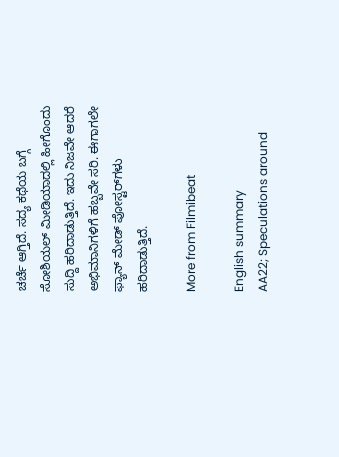ಚರ್ಚೆ ಆಗ್ತಿದೆ. ಸದ್ಯ ಕಥೆಯ ಬಗ್ಗೆ ಸೋಶಿಯಲ್ ಮೀಡಿಯಾದಲ್ಲಿ ಹೀಗೊಂದು ಸುದ್ದಿ ಹರಿದಾಡುತ್ತಿದೆ. ಇದು ನಿಜವೇ ಆದರೆ ಅಭಿಮಾನಿಗಳಿಗೆ ಹಬ್ಬವೇ ಸರಿ. ಈಗಾಗಲೇ ಫ್ಯಾನ್ ಮೇಡ್‌ ಪೋಸ್ಟರ್‌ಗಳು ಹರಿದಾಡುತ್ತಿದೆ.

More from Filmibeat

English summary
AA22; Speculations around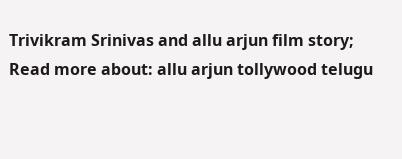Trivikram Srinivas and allu arjun film story;
Read more about: allu arjun tollywood telugu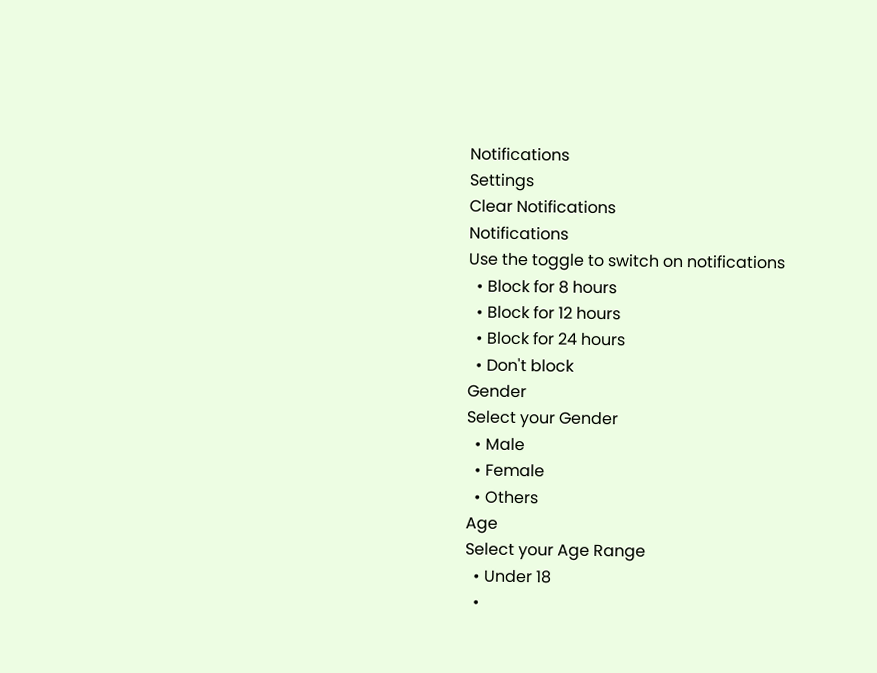Notifications
Settings
Clear Notifications
Notifications
Use the toggle to switch on notifications
  • Block for 8 hours
  • Block for 12 hours
  • Block for 24 hours
  • Don't block
Gender
Select your Gender
  • Male
  • Female
  • Others
Age
Select your Age Range
  • Under 18
  •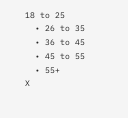18 to 25
  • 26 to 35
  • 36 to 45
  • 45 to 55
  • 55+
X